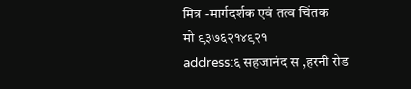मित्र -मार्गदर्शक एवं तत्व चिंतक
मो ९३७६२१४९२१
address:६ सहजानंद स ,हरनी रोड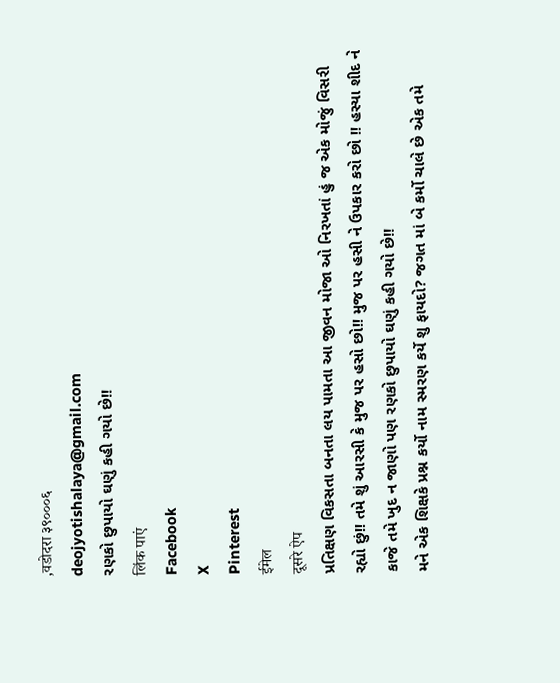,वडोदरा ३९०००६
deojyotishalaya@gmail.com
રણકો છુપાયો ઘણું કહી ગયો છે!!
लिंक पाएं
Facebook
X
Pinterest
ईमेल
दूसरे ऐप
પ્રતિક્ષણ વિકસતા બનતા લય પામતા આ જીવન મોજા ઓ નિરખતાં હું જ એક મોજું વિસરી રહ્યો છું!! તમે શું આરસી કે મુજ પર હસો છો!! મુજ પર હસી ને ઉપકાર કરો છો !! હસ્યા શીદ ને કાજે તમે ખુદ ન જાણો પણ રણકો છુપાયો ઘણું કહી ગયો છે!!
મને એક શિક્ષકે પ્રશ્ન કર્યો નામ સ્મરણ કર્યે શુ ફાયદો? જગત માં બે કર્મો ચાલે છે એક તમે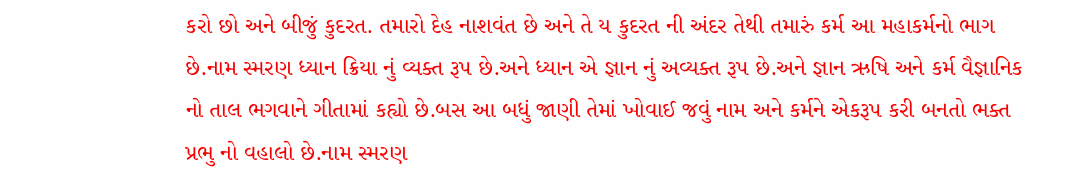કરો છો અને બીજું કુદરત. તમારો દેહ નાશવંત છે અને તે ય કુદરત ની અંદર તેથી તમારું કર્મ આ મહાકર્મનો ભાગ છે.નામ સ્મરણ ધ્યાન ક્રિયા નું વ્યક્ત રૂપ છે.અને ધ્યાન એ જ્ઞાન નું અવ્યક્ત રૂપ છે.અને જ્ઞાન ઋષિ અને કર્મ વૈજ્ઞાનિક નો તાલ ભગવાને ગીતામાં કહ્યો છે.બસ આ બધું જાણી તેમાં ખોવાઈ જવું નામ અને કર્મને એકરૂપ કરી બનતો ભક્ત પ્રભુ નો વહાલો છે.નામ સ્મરણ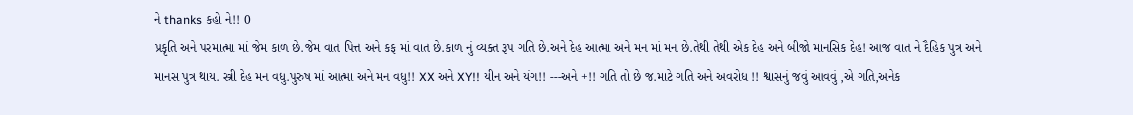ને thanks કહો ને!! 0
પ્રકૃતિ અને પરમાત્મા માં જેમ કાળ છે.જેમ વાત પિત્ત અને કફ માં વાત છે.કાળ નું વ્યક્ત રૂપ ગતિ છે.અને દેહ આત્મા અને મન માં મન છે.તેથી તેથી એક દેહ અને બીજો માનસિક દેહ! આજ વાત ને દૈહિક પુત્ર અને માનસ પુત્ર થાય. સ્ત્રી દેહ મન વધુ.પુરુષ માં આત્મા અને મન વધુ!! XX અને XY!! યીન અને યંગ!! ---અને +!! ગતિ તો છે જ.માટે ગતિ અને અવરોધ !! શ્વાસનું જવું આવવું ,એ ગતિ,અનેક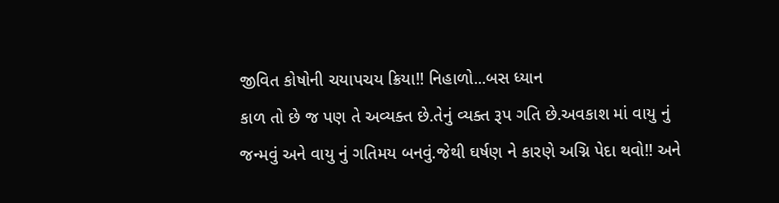જીવિત કોષોની ચયાપચય ક્રિયા!! નિહાળો...બસ ધ્યાન
કાળ તો છે જ પણ તે અવ્યક્ત છે.તેનું વ્યક્ત રૂપ ગતિ છે.અવકાશ માં વાયુ નું જન્મવું અને વાયુ નું ગતિમય બનવું.જેથી ઘર્ષણ ને કારણે અગ્નિ પેદા થવો!! અને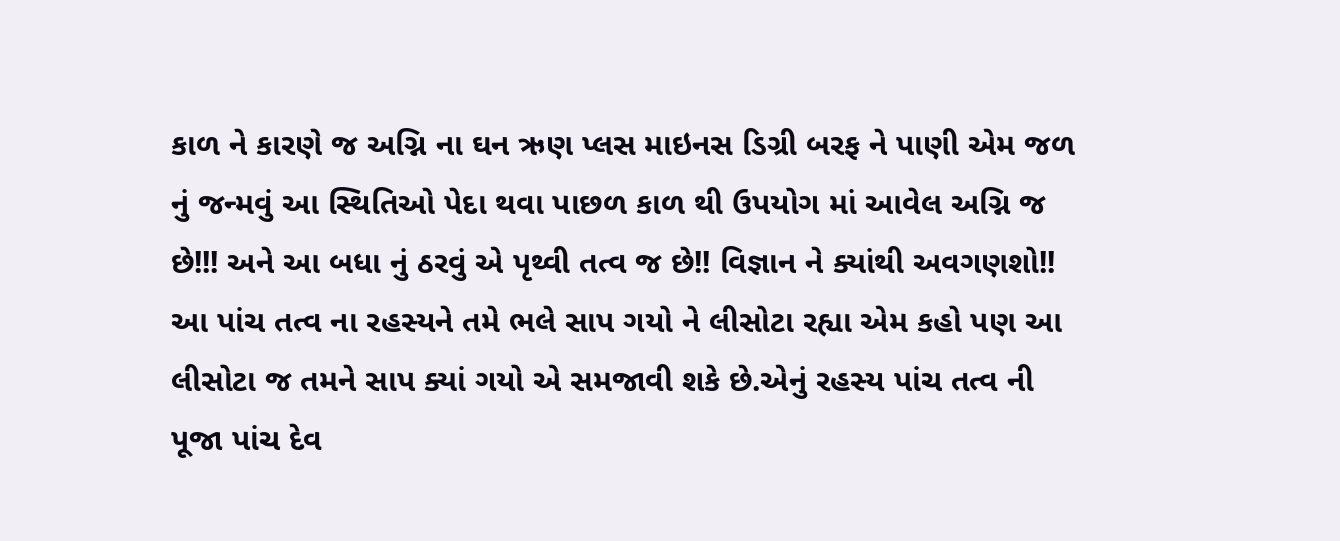કાળ ને કારણે જ અગ્નિ ના ઘન ઋણ પ્લસ માઇનસ ડિગ્રી બરફ ને પાણી એમ જળ નું જન્મવું આ સ્થિતિઓ પેદા થવા પાછળ કાળ થી ઉપયોગ માં આવેલ અગ્નિ જ છે!!! અને આ બધા નું ઠરવું એ પૃથ્વી તત્વ જ છે!! વિજ્ઞાન ને ક્યાંથી અવગણશો!! આ પાંચ તત્વ ના રહસ્યને તમે ભલે સાપ ગયો ને લીસોટા રહ્યા એમ કહો પણ આ લીસોટા જ તમને સાપ ક્યાં ગયો એ સમજાવી શકે છે.એનું રહસ્ય પાંચ તત્વ ની પૂજા પાંચ દેવ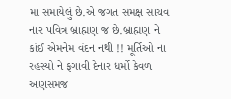મા સમાયેલું છે.એ જગત સમક્ષ સાચવ નાર પવિત્ર બ્રાહ્મણ જ છે.બ્રાહ્મણ ને કાંઈ એમનેમ વંદન નથી !! મૂર્તિઓ ના રહસ્યો ને ફગાવી દેનાર ધર્મો કેવળ અણસમજ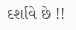દર્શાવે છે !!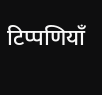टिप्पणियाँ